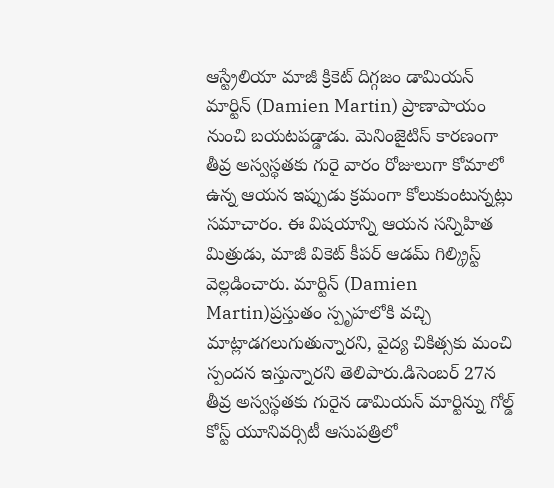ఆస్ట్రేలియా మాజీ క్రికెట్ దిగ్గజం డామియన్ మార్టిన్ (Damien Martin) ప్రాణాపాయం నుంచి బయటపడ్డాడు. మెనింజైటిస్ కారణంగా తీవ్ర అస్వస్థతకు గురై వారం రోజులుగా కోమాలో ఉన్న ఆయన ఇప్పుడు క్రమంగా కోలుకుంటున్నట్లు సమాచారం. ఈ విషయాన్ని ఆయన సన్నిహిత మిత్రుడు, మాజీ వికెట్ కీపర్ ఆడమ్ గిల్క్రిస్ట్ వెల్లడించారు. మార్టిన్ (Damien Martin)ప్రస్తుతం స్పృహలోకి వచ్చి మాట్లాడగలుగుతున్నారని, వైద్య చికిత్సకు మంచి స్పందన ఇస్తున్నారని తెలిపారు.డిసెంబర్ 27న తీవ్ర అస్వస్థతకు గురైన డామియన్ మార్టిన్ను గోల్డ్ కోస్ట్ యూనివర్సిటీ ఆసుపత్రిలో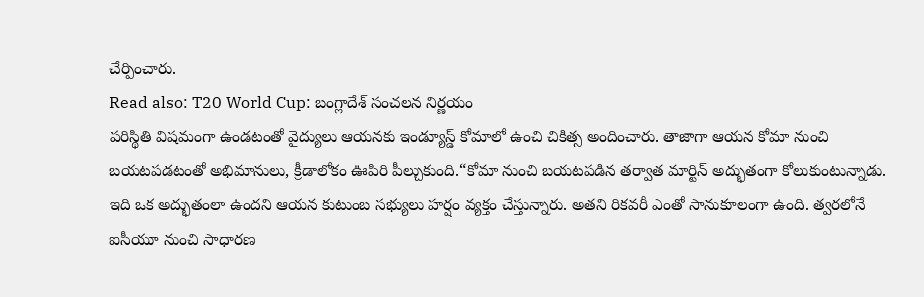చేర్పించారు.
Read also: T20 World Cup: బంగ్లాదేశ్ సంచలన నిర్ణయం
పరిస్థితి విషమంగా ఉండటంతో వైద్యులు ఆయనకు ఇండ్యూస్డ్ కోమాలో ఉంచి చికిత్స అందించారు. తాజాగా ఆయన కోమా నుంచి బయటపడటంతో అభిమానులు, క్రీడాలోకం ఊపిరి పీల్చుకుంది.“కోమా నుంచి బయటపడిన తర్వాత మార్టిన్ అద్భుతంగా కోలుకుంటున్నాడు. ఇది ఒక అద్భుతంలా ఉందని ఆయన కుటుంబ సభ్యులు హర్షం వ్యక్తం చేస్తున్నారు. అతని రికవరీ ఎంతో సానుకూలంగా ఉంది. త్వరలోనే ఐసీయూ నుంచి సాధారణ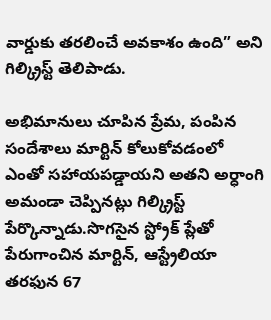వార్డుకు తరలించే అవకాశం ఉంది” అని గిల్క్రిస్ట్ తెలిపాడు.

అభిమానులు చూపిన ప్రేమ, పంపిన సందేశాలు మార్టిన్ కోలుకోవడంలో ఎంతో సహాయపడ్డాయని అతని అర్ధాంగి అమండా చెప్పినట్లు గిల్క్రిస్ట్ పేర్కొన్నాడు.సొగసైన స్ట్రోక్ ప్లేతో పేరుగాంచిన మార్టిన్, ఆస్ట్రేలియా తరఫున 67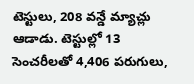టెస్టులు, 208 వన్డే మ్యాచ్లు ఆడాడు. టెస్టుల్లో 13 సెంచరీలతో 4,406 పరుగులు,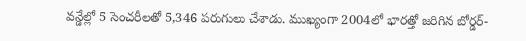వన్డేల్లో 5 సెంచరీలతో 5,346 పరుగులు చేశాడు. ముఖ్యంగా 2004లో భారత్తో జరిగిన బోర్డర్-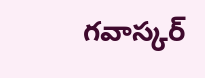గవాస్కర్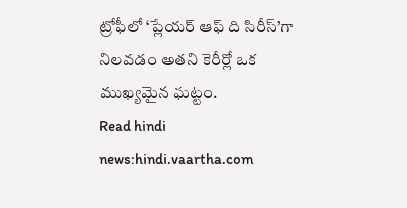ట్రోఫీలో ‘ప్లేయర్ ఆఫ్ ది సిరీస్’గా నిలవడం అతని కెరీర్లో ఒక ముఖ్యమైన ఘట్టం.
Read hindi news:hindi.vaartha.com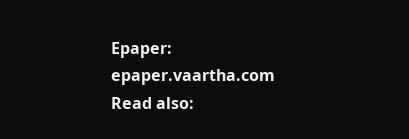Epaper: epaper.vaartha.com
Read also: